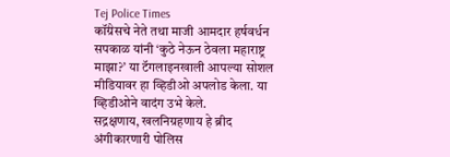Tej Police Times
कॉंग्रेसचे नेते तथा माजी आमदार हर्षवर्धन सपकाळ यांनी ‘कुठे नेऊन ठेवला महाराष्ट्र माझा?’ या टॅगलाइनखाली आपल्या सोशल मीडियावर हा व्हिडीओ अपलोड केला. या व्हिडीओने वादंग उभे केले.
सद्रक्षणाय, खलनिग्रहणाय हे ब्रीद अंगीकारणारी पोलिस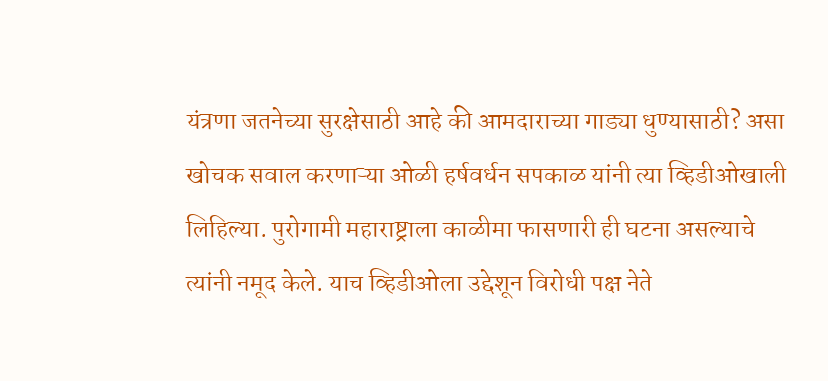यंत्रणा जतनेच्या सुरक्षेसाठी आहे की आमदाराच्या गाड्या धुण्यासाठी? असा खोचक सवाल करणाऱ्या ओळी हर्षवर्धन सपकाळ यांनी त्या व्हिडीओखाली लिहिल्या. पुरोगामी महाराष्ट्राला काळीमा फासणारी ही घटना असल्याचे त्यांनी नमूद केले. याच व्हिडीओला उद्देशून विरोधी पक्ष नेते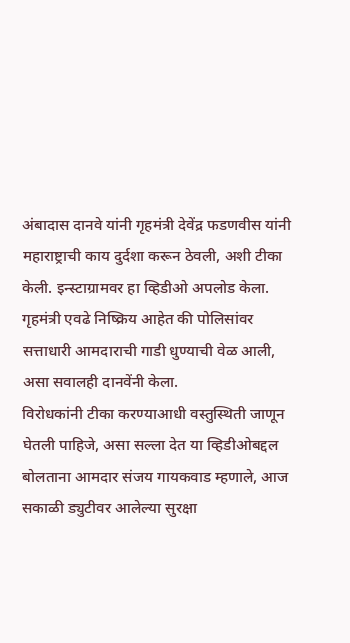अंबादास दानवे यांनी गृहमंत्री देवेंद्र फडणवीस यांनी महाराष्ट्राची काय दुर्दशा करून ठेवली, अशी टीका केली. इन्स्टाग्रामवर हा व्हिडीओ अपलोड केला. गृहमंत्री एवढे निष्क्रिय आहेत की पोलिसांवर सत्ताधारी आमदाराची गाडी धुण्याची वेळ आली, असा सवालही दानवेंनी केला.
विरोधकांनी टीका करण्याआधी वस्तुस्थिती जाणून घेतली पाहिजे, असा सल्ला देत या व्हिडीओबद्दल बोलताना आमदार संजय गायकवाड म्हणाले, आज सकाळी ड्युटीवर आलेल्या सुरक्षा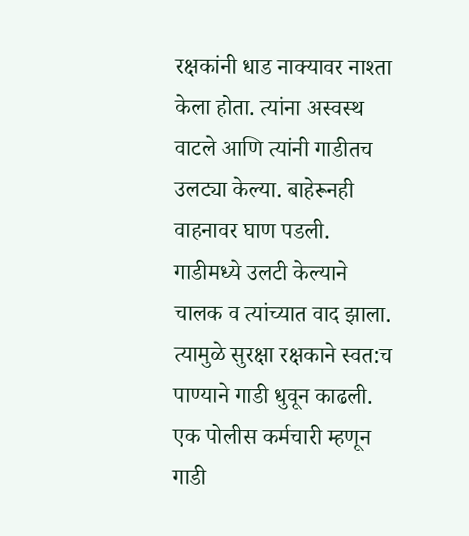रक्षकांनी धाड नाक्यावर नाश्ता केला होता. त्यांना अस्वस्थ वाटले आणि त्यांनी गाडीतच उलट्या केल्या. बाहेरूनही वाहनावर घाण पडली. गाडीमध्ये उलटी केल्याने चालक व त्यांच्यात वाद झाला. त्यामुळे सुरक्षा रक्षकाने स्वत:च पाण्याने गाडी धुवून काढली. एक पोलीस कर्मचारी म्हणून गाडी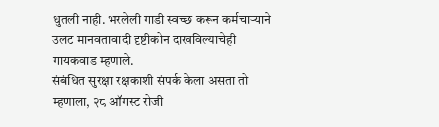धुतली नाही. भरलेली गाडी स्वच्छ करून कर्मचाऱ्याने उलट मानवतावादी दृष्टीकोन दाखविल्याचेही गायकवाड म्हणाले.
संबंधित सुरक्षा रक्षकाशी संपर्क केला असता तो म्हणाला, २८ ऑगस्ट रोजी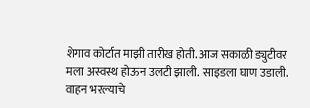शेगाव कोर्टात माझी तारीख होती. आज सकाळी ड्युटीवर मला अस्वस्थ होऊन उलटी झाली. साइडला घाण उडाली. वाहन भरल्याचे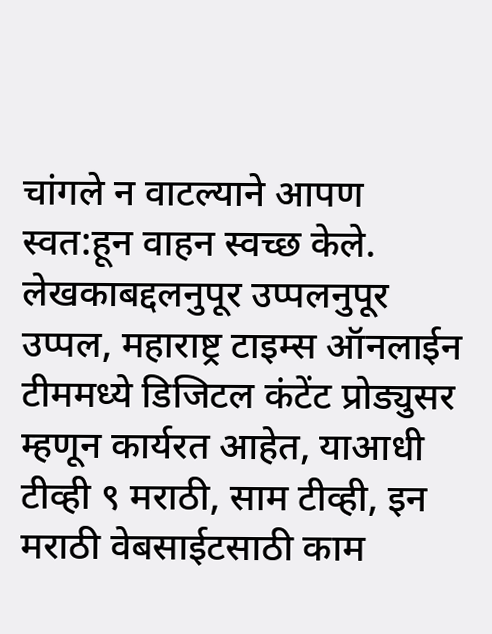चांगले न वाटल्याने आपण स्वत:हून वाहन स्वच्छ केले.
लेखकाबद्दलनुपूर उप्पलनुपूर उप्पल, महाराष्ट्र टाइम्स ऑनलाईन टीममध्ये डिजिटल कंटेंट प्रोड्युसर म्हणून कार्यरत आहेत, याआधी टीव्ही ९ मराठी, साम टीव्ही, इन मराठी वेबसाईटसाठी काम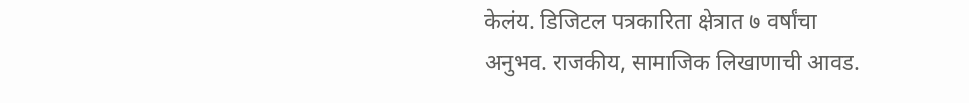केलंय. डिजिटल पत्रकारिता क्षेत्रात ७ वर्षांचा अनुभव. राजकीय, सामाजिक लिखाणाची आवड.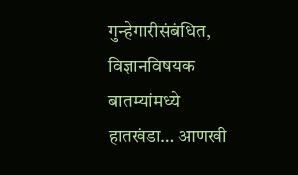गुन्हेगारीसंबंधित, विज्ञानविषयक बातम्यांमध्ये हातखंडा… आणखी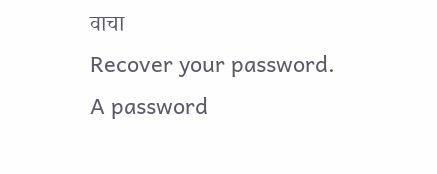वाचा
Recover your password.
A password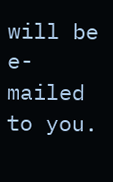will be e-mailed to you.